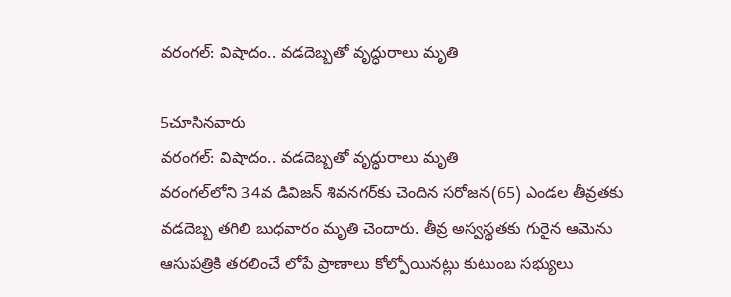వరంగల్‌: విషాదం.. వడదెబ్బతో వృద్ధురాలు మృతి

5చూసినవారు
వరంగల్‌: విషాదం.. వడదెబ్బతో వృద్ధురాలు మృతి
వరంగల్‌లోని 34వ డివిజన్‌ శివనగర్‌కు చెందిన సరోజన(65) ఎండల తీవ్రతకు వడదెబ్బ తగిలి బుధవారం మృతి చెందారు. తీవ్ర అస్వస్థతకు గురైన ఆమెను ఆసుపత్రికి తరలించే లోపే ప్రాణాలు కోల్పోయినట్లు కుటుంబ సభ్యులు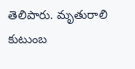తెలిపారు. మృతురాలి కుటుంబ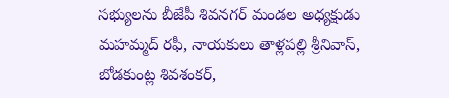సభ్యులను బీజేపీ శివనగర్‌ మండల అధ్యక్షుడు మహమ్మద్‌ రఫీ, నాయకులు తాళ్లపల్లి శ్రీనివాస్, బోడకుంట్ల శివశంకర్,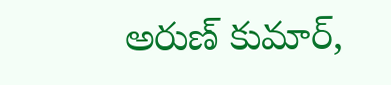అరుణ్ కుమార్,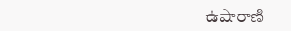ఉషారాణి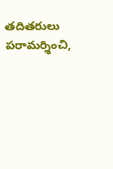తదితరులు పరామర్శించి,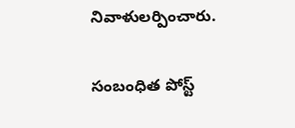నివాళులర్పించారు.

సంబంధిత పోస్ట్